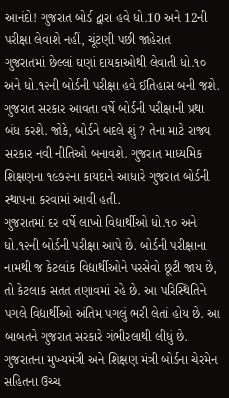આનંદો! ગુજરાત બોર્ડ દ્વારા હવે ધો.10 અને 12ની પરીક્ષા લેવાશે નહીં, ચૂંટણી પછી જાહેરાત
ગુજરાતમાં છેલ્લાં ઘણાં દાયકાઓથી લેવાતી ધો.૧૦ અને ધો.૧૨ની બોર્ડની પરીક્ષા હવે ઈતિહાસ બની જશે. ગુજરાત સરકાર આવતા વર્ષે બોર્ડની પરીક્ષાની પ્રથા બંધ કરશે. જોકે, બોર્ડને બદલે શું ? તેના માટે રાજ્ય સરકાર નવી નીતિઓ બનાવશે. ગુજરાત માધ્યમિક શિક્ષણના ૧૯૭૨ના કાયદાને આધારે ગુજરાત બોર્ડની સ્થાપના કરવામાં આવી હતી.
ગુજરાતમાં દર વર્ષે લાખો વિદ્યાર્થીઓ ધો.૧૦ અને ધો.૧૨ની બોર્ડની પરીક્ષા આપે છે. બોર્ડની પરીક્ષાના નામથી જ કેટલાંક વિદ્યાર્થીઓને પરસેવો છૂટી જાય છે, તો કેટલાક સતત તણાવમાં રહે છે. આ પરિસ્થિતિને પગલે વિદ્યાર્થીઓ અંતિમ પગલું ભરી લેતાં હોય છે. આ બાબતને ગુજરાત સરકારે ગંભીરલાથી લીધું છે. ગુજરાતના મુખ્યમંત્રી અને શિક્ષણ મંત્રી બોર્ડના ચેરમેન સહિતના ઉચ્ચ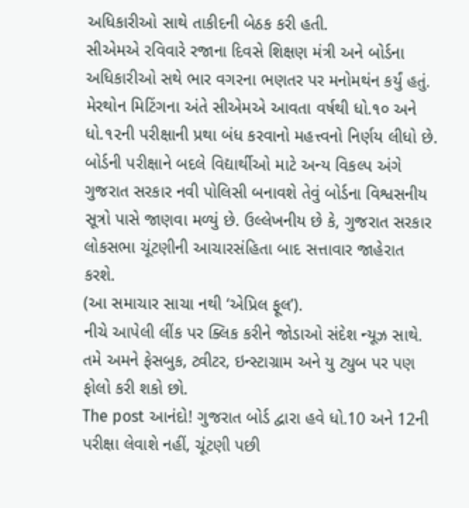અધિકારીઓ સાથે તાકીદની બેઠક કરી હતી.
સીએમએ રવિવારે રજાના દિવસે શિક્ષણ મંત્રી અને બોર્ડના અધિકારીઓ સથે ભાર વગરના ભણતર પર મનોમથંન કર્યું હતું. મેરથોન મિટિંગના અંતે સીએમએ આવતા વર્ષથી ધો.૧૦ અને ધો.૧૨ની પરીક્ષાની પ્રથા બંધ કરવાનો મહત્ત્વનો નિર્ણય લીધો છે. બોર્ડની પરીક્ષાને બદલે વિદ્યાર્થીઓ માટે અન્ય વિકલ્પ અંગે ગુજરાત સરકાર નવી પોલિસી બનાવશે તેવું બોર્ડના વિશ્વસનીય સૂત્રો પાસે જાણવા મળ્યું છે. ઉલ્લેખનીય છે કે, ગુજરાત સરકાર લોકસભા ચૂંટણીની આચારસંહિતા બાદ સત્તાવાર જાહેરાત કરશે.
(આ સમાચાર સાચા નથી ‘એપ્રિલ ફૂલ’).
નીચે આપેલી લીંક પર ક્લિક કરીને જોડાઓ સંદેશ ન્યૂઝ સાથે.
તમે અમને ફેસબુક, ટ્વીટર, ઇન્સ્ટાગ્રામ અને યુ ટ્યુબ પર પણ ફોલો કરી શકો છો.
The post આનંદો! ગુજરાત બોર્ડ દ્વારા હવે ધો.10 અને 12ની પરીક્ષા લેવાશે નહીં, ચૂંટણી પછી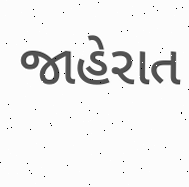જાહેરાત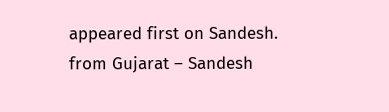appeared first on Sandesh.
from Gujarat – Sandesh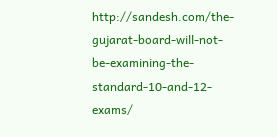http://sandesh.com/the-gujarat-board-will-not-be-examining-the-standard-10-and-12-exams/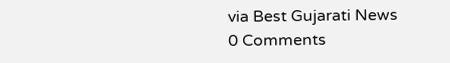via Best Gujarati News
0 Comments